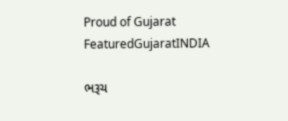Proud of Gujarat
FeaturedGujaratINDIA

ભરૂચ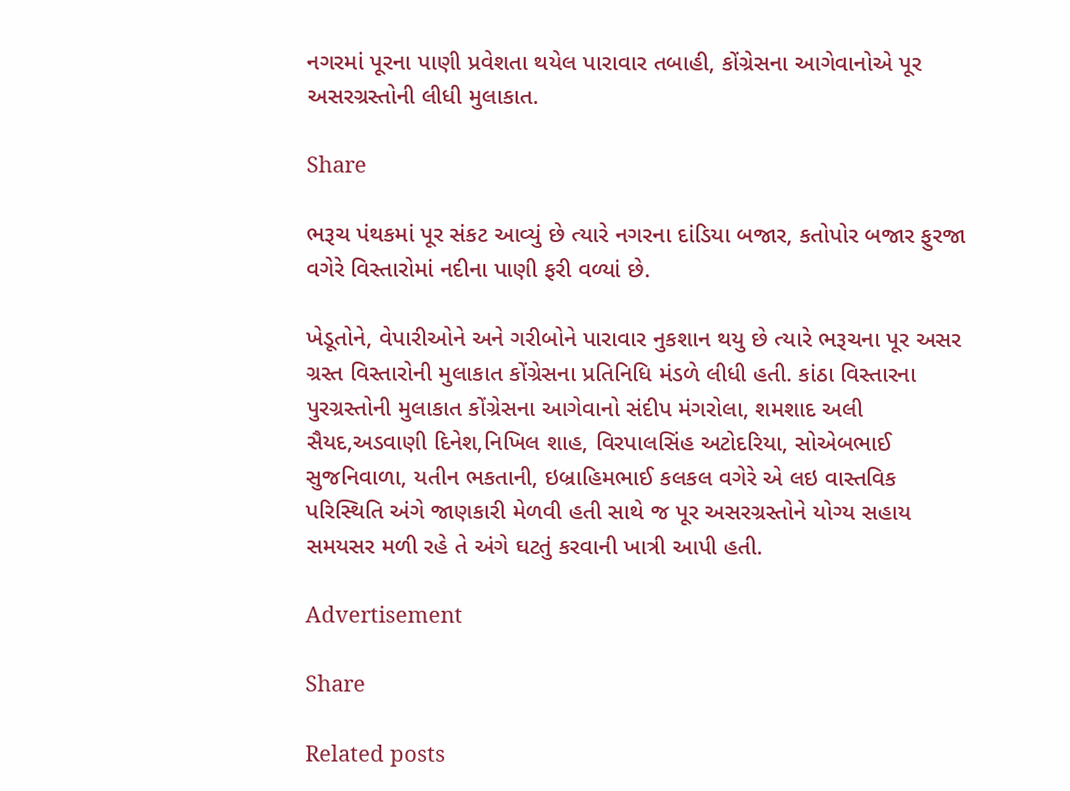નગરમાં પૂરના પાણી પ્રવેશતા થયેલ પારાવાર તબાહી, કોંગ્રેસના આગેવાનોએ પૂર અસરગ્રસ્તોની લીધી મુલાકાત.

Share

ભરૂચ પંથકમાં પૂર સંકટ આવ્યું છે ત્યારે નગરના દાંડિયા બજાર, કતોપોર બજાર ફુરજા વગેરે વિસ્તારોમાં નદીના પાણી ફરી વળ્યાં છે.

ખેડૂતોને, વેપારીઓને અને ગરીબોને પારાવાર નુકશાન થયુ છે ત્યારે ભરૂચના પૂર અસર ગ્રસ્ત વિસ્તારોની મુલાકાત કોંગ્રેસના પ્રતિનિધિ મંડળે લીધી હતી. કાંઠા વિસ્તારના પુરગ્રસ્તોની મુલાકાત કોંગ્રેસના આગેવાનો સંદીપ મંગરોલા, શમશાદ અલી સૈયદ,અડવાણી દિનેશ,નિખિલ શાહ, વિરપાલસિંહ અટોદરિયા, સોએબભાઈ સુજનિવાળા, યતીન ભકતાની, ઇબ્રાહિમભાઈ કલકલ વગેરે એ લઇ વાસ્તવિક પરિસ્થિતિ અંગે જાણકારી મેળવી હતી સાથે જ પૂર અસરગ્રસ્તોને યોગ્ય સહાય સમયસર મળી રહે તે અંગે ઘટતું કરવાની ખાત્રી આપી હતી.

Advertisement

Share

Related posts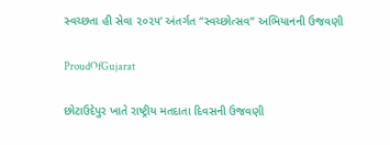સ્વચ્છતા હી સેવા ૨૦૨૫’ અંતર્ગત “સ્વચ્છોત્સવ” અભિયાનની ઉજવણી

ProudOfGujarat

છોટાઉદેપુર ખાતે રાષ્ટ્રીય મતદાતા દિવસની ઉજવણી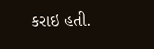કરાઇ હતી.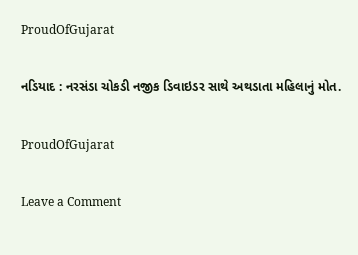ProudOfGujarat

નડિયાદ : નરસંડા ચોકડી નજીક ડિવાઇડર સાથે અથડાતા મહિલાનું મોત.

ProudOfGujarat

Leave a Comment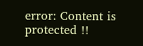error: Content is protected !!